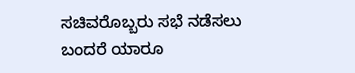ಸಚಿವರೊಬ್ಬರು ಸಭೆ ನಡೆಸಲು ಬಂದರೆ ಯಾರೂ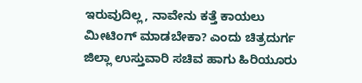ಇರುವುದಿಲ್ಲ, ನಾವೇನು ಕತ್ತೆ ಕಾಯಲು ಮೀಟಿಂಗ್ ಮಾಡಬೇಕಾ? ಎಂದು ಚಿತ್ರದುರ್ಗ ಜಿಲ್ಲಾ ಉಸ್ತುವಾರಿ ಸಚಿವ ಹಾಗು ಹಿರಿಯೂರು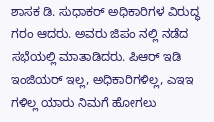ಶಾಸಕ ಡಿ. ಸುಧಾಕರ್ ಅಧಿಕಾರಿಗಳ ವಿರುದ್ಧ ಗರಂ ಆದರು. ಅವರು ಜಿಪಂ ನಲ್ಲಿ ನಡೆದ ಸಭೆಯಲ್ಲಿ ಮಾತಾಡಿದರು. ಪಿಆರ್ ಇಡಿ ಇಂಜಿಯರ್ ಇಲ್ಲ, ಅಧಿಕಾರಿಗಳಿಲ್ಲ, ಎಇಇ ಗಳಿಲ್ಲ ಯಾರು ನಿಮಗೆ ಹೋಗಲು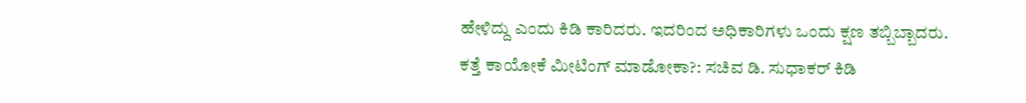ಹೇಳಿದ್ದು ಎಂದು ಕಿಡಿ ಕಾರಿದರು. ಇದರಿಂದ ಅಧಿಕಾರಿಗಳು ಒಂದು ಕ್ಷಣ ತಬ್ಬಿಬ್ಬಾದರು.
ಕತ್ತೆ ಕಾಯೋಕೆ ಮೀಟಿಂಗ್ ಮಾಡೋಕಾ?: ಸಚಿವ ಡಿ. ಸುಧಾಕರ್ ಕಿಡಿ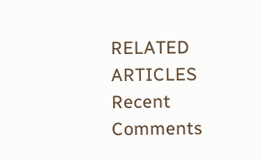RELATED ARTICLES
Recent Comments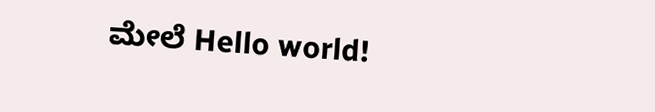ಮೇಲೆ Hello world!